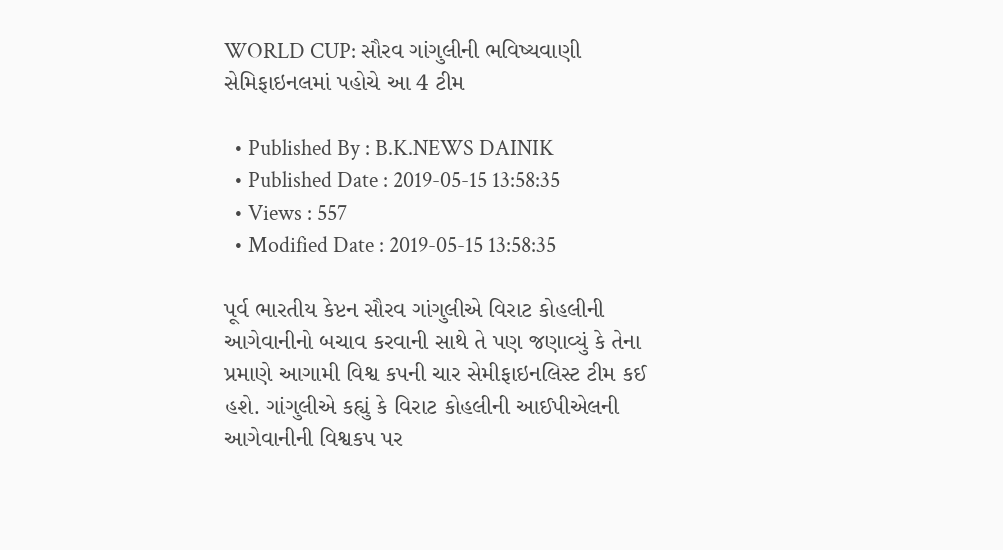WORLD CUP: સૌરવ ગાંગુલીની ભવિષ્યવાણી સેમિફાઇનલમાં પહોચે આ 4 ટીમ

  • Published By : B.K.NEWS DAINIK
  • Published Date : 2019-05-15 13:58:35
  • Views : 557
  • Modified Date : 2019-05-15 13:58:35

પૂર્વ ભારતીય કેપ્ટન સૌરવ ગાંગુલીએ વિરાટ કોહલીની આગેવાનીનો બચાવ કરવાની સાથે તે પણ જણાવ્યું કે તેના પ્રમાણે આગામી વિશ્વ કપની ચાર સેમીફાઇનલિસ્ટ ટીમ કઈ હશે. ગાંગુલીએ કહ્યું કે વિરાટ કોહલીની આઈપીએલની આગેવાનીની વિશ્વકપ પર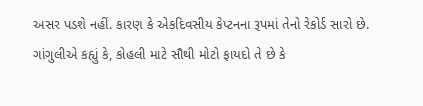અસર પડશે નહીં. કારણ કે એકદિવસીય કેપ્ટનના રૂપમાં તેનો રેકોર્ડ સારો છે. ગાંગુલીએ કહ્યું કે, કોહલી માટે સૌથી મોટો ફાયદો તે છે કે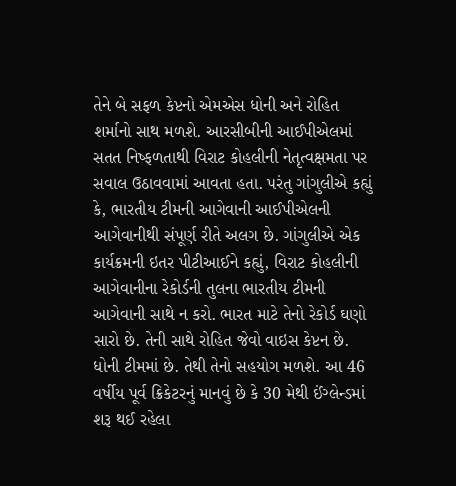તેને બે સફળ કેપ્ટનો એમએસ ધોની અને રોહિત શર્માનો સાથ મળશે. આરસીબીની આઈપીએલમાં સતત નિષ્ફળતાથી વિરાટ કોહલીની નેતૃત્વક્ષમતા પર સવાલ ઉઠાવવામાં આવતા હતા. પરંતુ ગાંગુલીએ કહ્યું કે, ભારતીય ટીમની આગેવાની આઈપીએલની આગેવાનીથી સંપૂર્ણ રીતે અલગ છે. ગાંગુલીએ એક કાર્યક્રમની ઇતર પીટીઆઈને કહ્યું, વિરાટ કોહલીની આગેવાનીના રેકોર્ડની તુલના ભારતીય ટીમની આગેવાની સાથે ન કરો. ભારત માટે તેનો રેકોર્ડ ઘણો સારો છે. તેની સાથે રોહિત જેવો વાઇસ કેપ્ટન છે. ધોની ટીમમાં છે. તેથી તેનો સહયોગ મળશે. આ 46 વર્ષીય પૂર્વ ક્રિકેટરનું માનવું છે કે 30 મેથી ઈંગ્લેન્ડમાં શરૂ થઈ રહેલા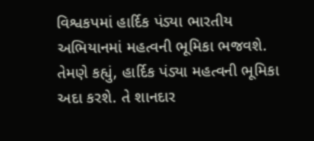વિશ્વકપમાં હાર્દિક પંડ્યા ભારતીય અભિયાનમાં મહત્વની ભૂમિકા ભજવશે. તેમણે કહ્યું, હાર્દિક પંડ્યા મહત્વની ભૂમિકા અદા કરશે. તે શાનદાર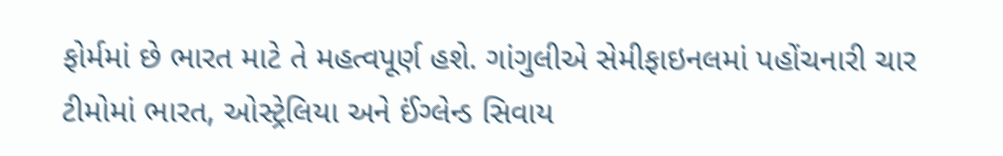ફોર્મમાં છે ભારત માટે તે મહત્વપૂર્ણ હશે. ગાંગુલીએ સેમીફાઇનલમાં પહોંચનારી ચાર ટીમોમાં ભારત, ઓસ્ટ્રેલિયા અને ઈંગ્લેન્ડ સિવાય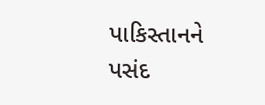પાકિસ્તાનને પસંદ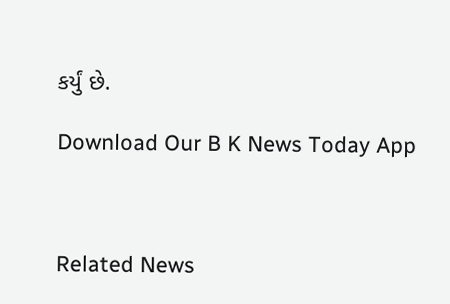કર્યું છે.

Download Our B K News Today App



Related News